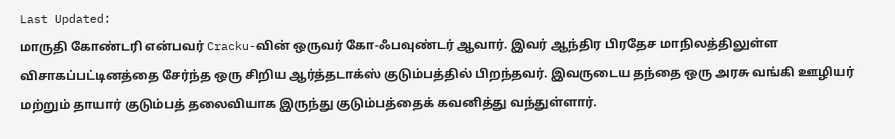Last Updated:
மாருதி கோண்டரி என்பவர் Cracku-வின் ஒருவர் கோ-ஃபவுண்டர் ஆவார். இவர் ஆந்திர பிரதேச மாநிலத்திலுள்ள விசாகப்பட்டினத்தை சேர்ந்த ஒரு சிறிய ஆர்த்தடாக்ஸ் குடும்பத்தில் பிறந்தவர். இவருடைய தந்தை ஒரு அரசு வங்கி ஊழியர் மற்றும் தாயார் குடும்பத் தலைவியாக இருந்து குடும்பத்தைக் கவனித்து வந்துள்ளார்.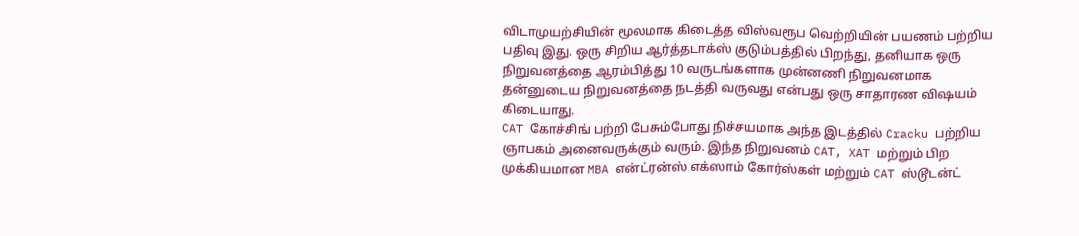விடாமுயற்சியின் மூலமாக கிடைத்த விஸ்வரூப வெற்றியின் பயணம் பற்றிய பதிவு இது. ஒரு சிறிய ஆர்த்தடாக்ஸ் குடும்பத்தில் பிறந்து, தனியாக ஒரு நிறுவனத்தை ஆரம்பித்து 10 வருடங்களாக முன்னணி நிறுவனமாக தன்னுடைய நிறுவனத்தை நடத்தி வருவது என்பது ஒரு சாதாரண விஷயம் கிடையாது.
CAT கோச்சிங் பற்றி பேசும்போது நிச்சயமாக அந்த இடத்தில் Cracku பற்றிய ஞாபகம் அனைவருக்கும் வரும். இந்த நிறுவனம் CAT, XAT மற்றும் பிற முக்கியமான MBA என்ட்ரன்ஸ் எக்ஸாம் கோர்ஸ்கள் மற்றும் CAT ஸ்டூடன்ட்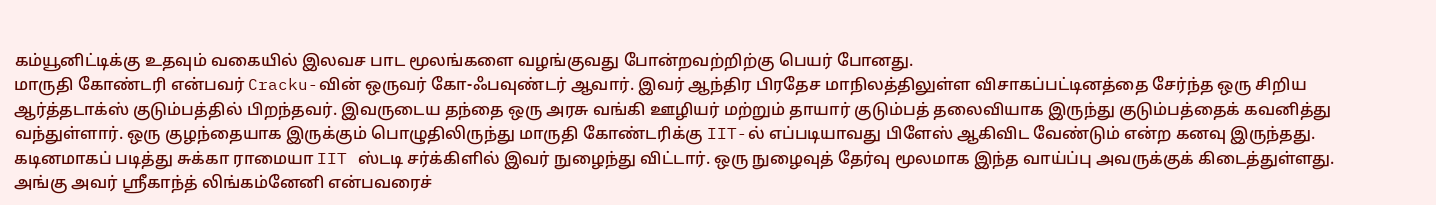கம்யூனிட்டிக்கு உதவும் வகையில் இலவச பாட மூலங்களை வழங்குவது போன்றவற்றிற்கு பெயர் போனது.
மாருதி கோண்டரி என்பவர் Cracku-வின் ஒருவர் கோ-ஃபவுண்டர் ஆவார். இவர் ஆந்திர பிரதேச மாநிலத்திலுள்ள விசாகப்பட்டினத்தை சேர்ந்த ஒரு சிறிய ஆர்த்தடாக்ஸ் குடும்பத்தில் பிறந்தவர். இவருடைய தந்தை ஒரு அரசு வங்கி ஊழியர் மற்றும் தாயார் குடும்பத் தலைவியாக இருந்து குடும்பத்தைக் கவனித்து வந்துள்ளார். ஒரு குழந்தையாக இருக்கும் பொழுதிலிருந்து மாருதி கோண்டரிக்கு IIT-ல் எப்படியாவது பிளேஸ் ஆகிவிட வேண்டும் என்ற கனவு இருந்தது.
கடினமாகப் படித்து சுக்கா ராமையா IIT ஸ்டடி சர்க்கிளில் இவர் நுழைந்து விட்டார். ஒரு நுழைவுத் தேர்வு மூலமாக இந்த வாய்ப்பு அவருக்குக் கிடைத்துள்ளது. அங்கு அவர் ஸ்ரீகாந்த் லிங்கம்னேனி என்பவரைச்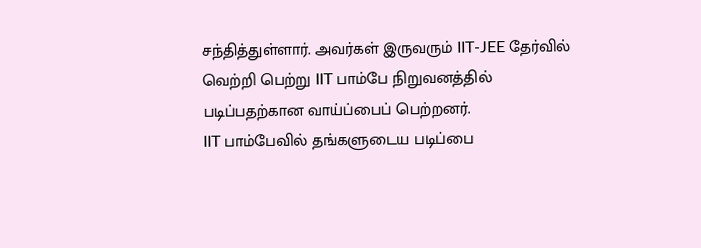சந்தித்துள்ளார். அவர்கள் இருவரும் IIT-JEE தேர்வில் வெற்றி பெற்று IIT பாம்பே நிறுவனத்தில் படிப்பதற்கான வாய்ப்பைப் பெற்றனர்.
IIT பாம்பேவில் தங்களுடைய படிப்பை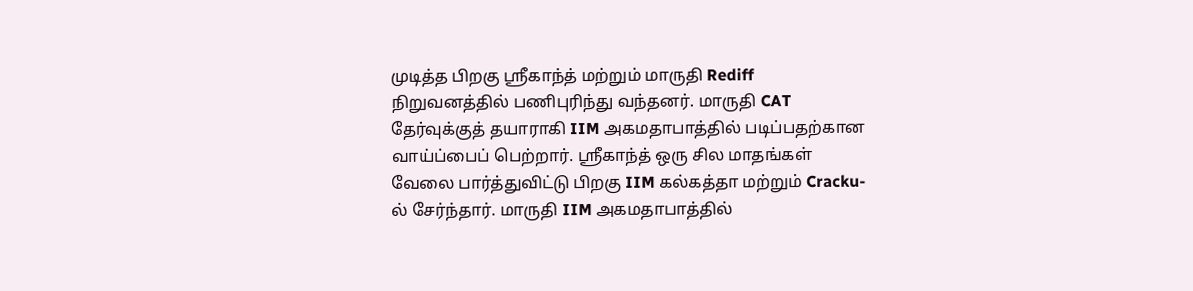முடித்த பிறகு ஸ்ரீகாந்த் மற்றும் மாருதி Rediff நிறுவனத்தில் பணிபுரிந்து வந்தனர். மாருதி CAT தேர்வுக்குத் தயாராகி IIM அகமதாபாத்தில் படிப்பதற்கான வாய்ப்பைப் பெற்றார். ஸ்ரீகாந்த் ஒரு சில மாதங்கள் வேலை பார்த்துவிட்டு பிறகு IIM கல்கத்தா மற்றும் Cracku-ல் சேர்ந்தார். மாருதி IIM அகமதாபாத்தில்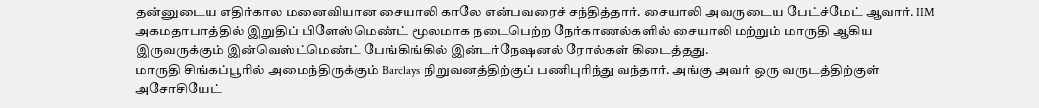தன்னுடைய எதிர்கால மனைவியான சையாலி காலே என்பவரைச் சந்தித்தார். சையாலி அவருடைய பேட்ச்மேட் ஆவார். IIM அகமதாபாத்தில் இறுதிப் பிளேஸ்மெண்ட் மூலமாக நடைபெற்ற நேர்காணல்களில் சையாலி மற்றும் மாருதி ஆகிய இருவருக்கும் இன்வெஸ்ட்மெண்ட் பேங்கிங்கில் இன்டர்நேஷனல் ரோல்கள் கிடைத்தது.
மாருதி சிங்கப்பூரில் அமைந்திருக்கும் Barclays நிறுவனத்திற்குப் பணிபுரிந்து வந்தார். அங்கு அவர் ஒரு வருடத்திற்குள் அசோசியேட்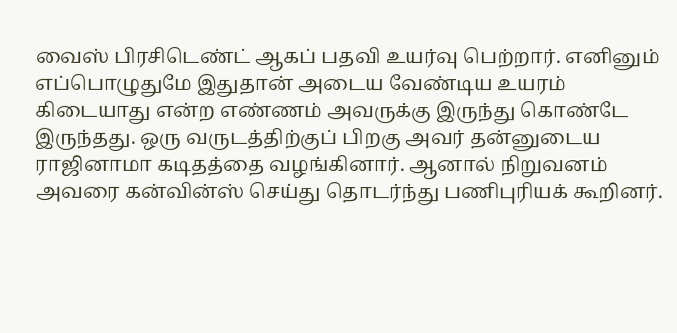வைஸ் பிரசிடெண்ட் ஆகப் பதவி உயர்வு பெற்றார். எனினும் எப்பொழுதுமே இதுதான் அடைய வேண்டிய உயரம் கிடையாது என்ற எண்ணம் அவருக்கு இருந்து கொண்டே இருந்தது. ஒரு வருடத்திற்குப் பிறகு அவர் தன்னுடைய ராஜினாமா கடிதத்தை வழங்கினார். ஆனால் நிறுவனம் அவரை கன்வின்ஸ் செய்து தொடர்ந்து பணிபுரியக் கூறினர்.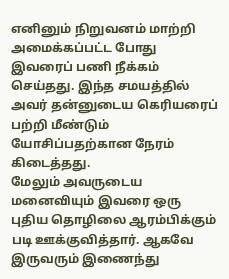எனினும் நிறுவனம் மாற்றி அமைக்கப்பட்ட போது இவரைப் பணி நீக்கம் செய்தது. இந்த சமயத்தில் அவர் தன்னுடைய கெரியரைப் பற்றி மீண்டும் யோசிப்பதற்கான நேரம் கிடைத்தது.
மேலும் அவருடைய மனைவியும் இவரை ஒரு புதிய தொழிலை ஆரம்பிக்கும் படி ஊக்குவித்தார். ஆகவே இருவரும் இணைந்து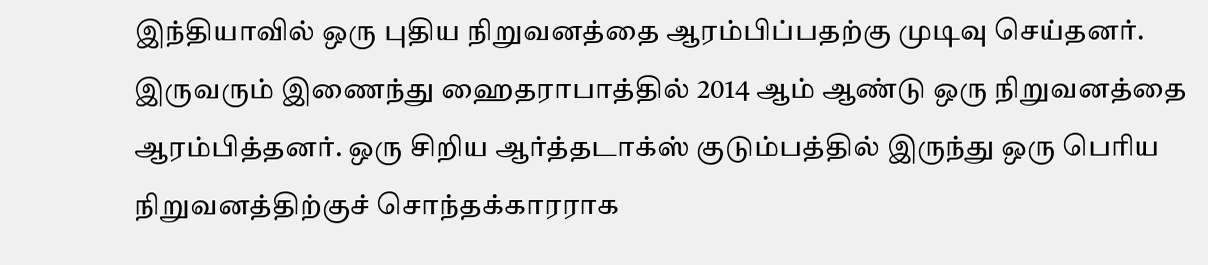இந்தியாவில் ஒரு புதிய நிறுவனத்தை ஆரம்பிப்பதற்கு முடிவு செய்தனர். இருவரும் இணைந்து ஹைதராபாத்தில் 2014 ஆம் ஆண்டு ஒரு நிறுவனத்தை ஆரம்பித்தனர். ஒரு சிறிய ஆர்த்தடாக்ஸ் குடும்பத்தில் இருந்து ஒரு பெரிய நிறுவனத்திற்குச் சொந்தக்காரராக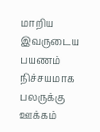மாறிய இவருடைய பயணம் நிச்சயமாக பலருக்கு ஊக்கம்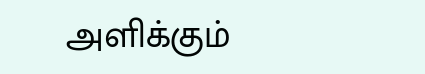அளிக்கும்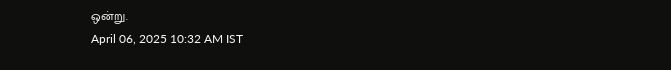ஒன்று.
April 06, 2025 10:32 AM IST